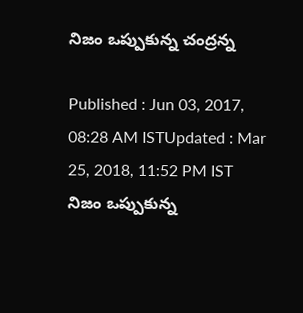నిజం ఒప్పుకున్న చంద్రన్న

Published : Jun 03, 2017, 08:28 AM ISTUpdated : Mar 25, 2018, 11:52 PM IST
నిజం ఒప్పుకున్న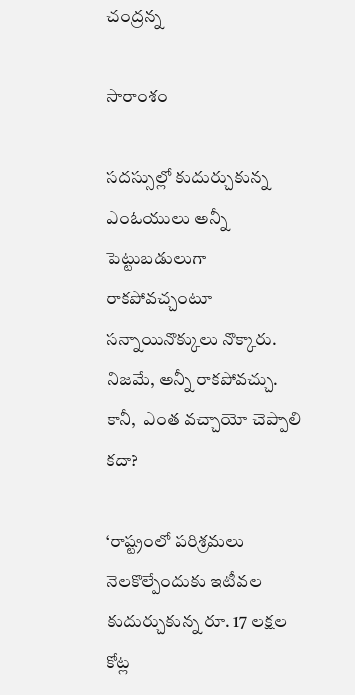చంద్రన్న

సారాంశం

సదస్సుల్లో కుదుర్చుకున్న ఎంఓయులు అన్నీ పెట్టుబడులుగా రాకపోవచ్చంటూ సన్నాయినొక్కులు నొక్కారు. నిజమే, అన్నీ రాకపోవచ్చు. కానీ,  ఎంత వచ్చాయో చెప్పాలి కదా?

‘రాష్ట్రంలో పరిశ్రమలు నెలకొల్పేందుకు ఇటీవల కుదుర్చుకున్న రూ. 17 లక్షల కోట్ల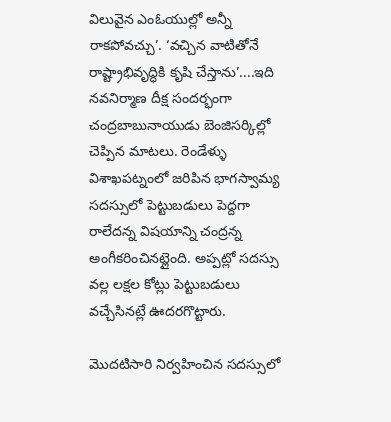విలువైన ఎంఓయుల్లో అన్నీ రాకపోవచ్చు’. ‘వచ్చిన వాటితోనే రాష్ట్రాభివృద్ధికి కృషి చేస్తాను’....ఇది నవనిర్మాణ దీక్ష సందర్భంగా చంద్రబాబునాయుడు బెంజిసర్కిల్లో చెప్పిన మాటలు. రెండేళ్ళు విశాఖపట్నంలో జరిపిన భాగస్వామ్య సదస్సులో పెట్టుబడులు పెద్దగా రాలేదన్న విషయాన్ని చంద్రన్న అంగీకరించినట్లైంది. అప్పట్లో సదస్సు వల్ల లక్షల కోట్లు పెట్టుబడులు వచ్చేసినట్లే ఊదరగొట్టారు.

మొదటిసారి నిర్వహించిన సదస్సులో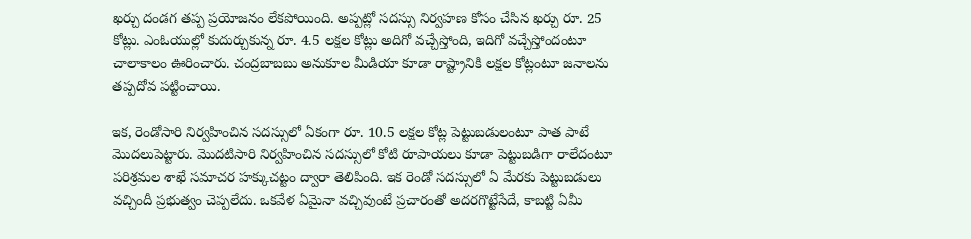ఖర్చు దండగ తప్ప ప్రయోజనం లేకపోయింది. అప్పట్లో సదస్సు నిర్వహణ కోసం చేసిన ఖర్చు రూ. 25 కోట్లు. ఎంఓయుల్లో కుదుర్చుకున్న రూ. 4.5 లక్షల కోట్లు అదిగో వచ్చేస్తోంది, ఇదిగో వచ్చేస్తోందంటూ చాలాకాలం ఊరించారు. చంద్రబాబబు అనుకూల మీడియా కూడా రాష్ట్రానికి లక్షల కోట్లంటూ జనాలను తప్పదోవ పట్టించాయి.

ఇక, రెండోసారి నిర్వహించిన సదస్సులో ఏకంగా రూ. 10.5 లక్షల కోట్ల పెట్టుబడులంటూ పాత పాటే మొదలుపెట్టారు. మొదటిసారి నిర్వహించిన సదస్సులో కోటి రూపాయలు కూడా పెట్టుబడిగా రాలేదంటూ పరిశ్రమల శాఖే సమాచర హక్కుచట్టం ద్వారా తెలిపింది. ఇక రెండో సదస్సులో ఏ మేరకు పెట్టుబడులు వచ్చిందీ ప్రభుత్వం చెప్పలేదు. ఒకవేళ ఏమైనా వచ్చివుంటే ప్రచారంతో అదరగొట్టేసేదే, కాబట్టి ఏమీ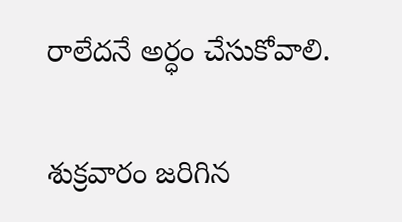రాలేదనే అర్ధం చేసుకోవాలి.

శుక్రవారం జరిగిన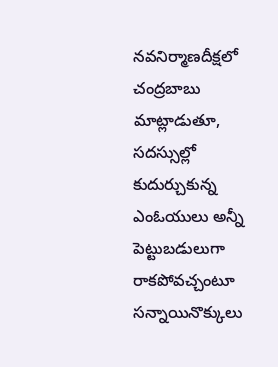నవనిర్మాణదీక్షలో చంద్రబాబు మాట్లాడుతూ, సదస్సుల్లో కుదుర్చుకున్న ఎంఓయులు అన్నీ పెట్టుబడులుగా రాకపోవచ్చంటూ సన్నాయినొక్కులు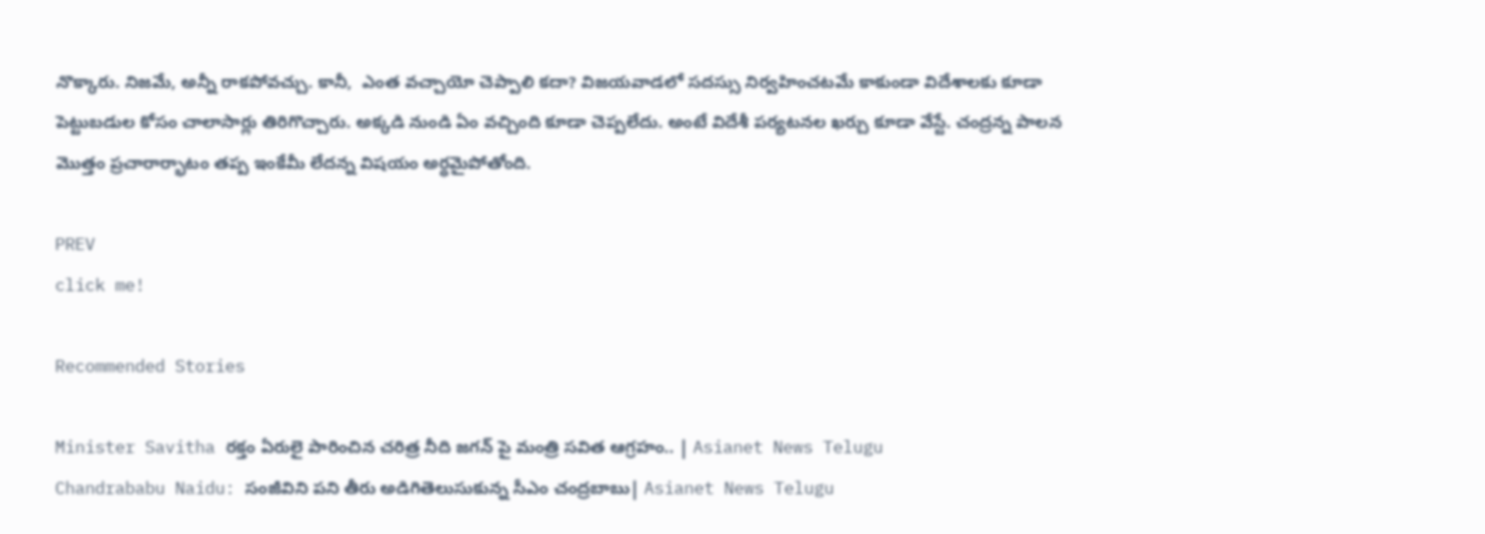నొక్కారు. నిజమే, అన్నీ రాకపోవచ్చు. కానీ,  ఎంత వచ్చాయో చెప్పాలి కదా? విజయవాడలో సదస్సు నిర్వహించటమే కాకుండా విదేశాలకు కూడా పెట్టుబడుల కోసం చాలాసార్లు తిరిగొచ్చారు. అక్కడి నుండి ఏం వచ్చింది కూడా చెప్పలేదు. అంటే విదేశీ పర్యటనల ఖర్చు కూడా వేస్టే. చంద్రన్న పాలన మొత్తం ప్రచారార్భాటం తప్ప ఇంకేమీ లేదన్న విషయం అర్ధమైపోతోంది.

PREV
click me!

Recommended Stories

Minister Savitha రక్తం ఏరులై పారించిన చరిత్ర నీది జగన్ పై మంత్రి సవిత ఆగ్రహం.. | Asianet News Telugu
Chandrababu Naidu: సంజీవిని పని తీరు అడిగితెలుసుకున్న సీఎం చంద్రబాబు| Asianet News Telugu